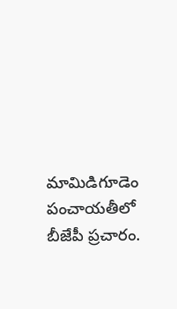మామిడిగూడెం పంచాయతీలో బీజేపీ ప్రచారం.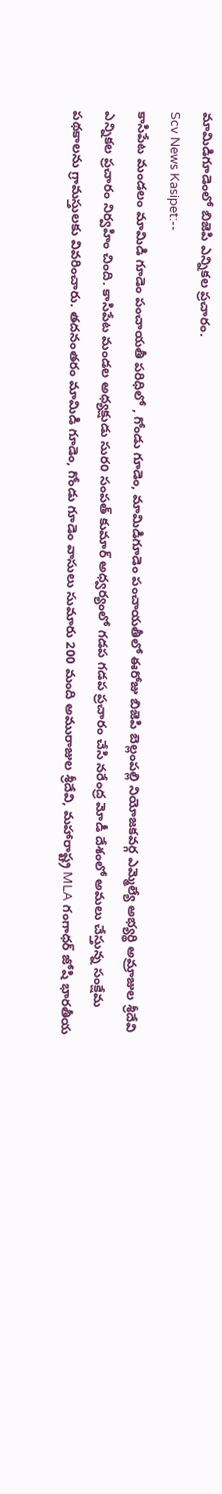మామిడిగూడెంలో బిజెపి ఎన్నికల ప్రచారం.
Scv News Kasipet:--
కాసిపేట మండలం మామిడి గూడెం పంచాయతీ పరిధిలో , గోండు గూడెం, మామిడిగూడెం పంచాయతీలో ఈరోజు బిజెపి బెల్లంపల్లి నియోజకవర్గ ఎమ్మెల్యే అభ్యర్థి అమ్రాజుల శ్రీదేవి ఎన్నికల ప్రచారం నిర్వహిం చింది. కాసిపేట మండల అధ్యక్షుడు సురo సంపత్ కుమార్ అధ్వర్యంలో గడప గడప ప్రచారం చేసి నరేంద్ర మోడీ దేశంలో అమలు చేస్తున్న సంక్షేమ పథకాలను గ్రామస్తులకు వివరించారు. తదనంతరం మామిడి గూడెం, గోండు గూడెం వాసులు సుమారు 200 మంది అమురాజుల శ్రీదేవి, మహారాష్ట్ర MLA గంగాధర్ జోషి భారతీయ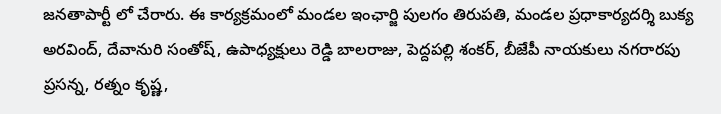జనతాపార్టీ లో చేరారు. ఈ కార్యక్రమంలో మండల ఇంఛార్జి పులగం తిరుపతి, మండల ప్రధాకార్యదర్శి బుక్య అరవింద్, దేవానురి సంతోష్, ఉపాధ్యక్షులు రెడ్డి బాలరాజు, పెద్దపల్లి శంకర్, బీజేపీ నాయకులు నగరారపు ప్రసన్న, రత్నం కృష్ణ,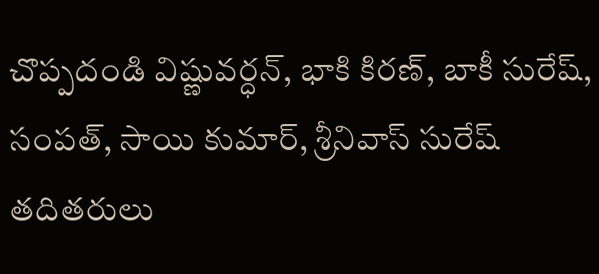చొప్పదండి విష్ణువర్ధన్, భాకి కిరణ్, బాకీ సురేష్, సంపత్, సాయి కుమార్, శ్రీనివాస్ సురేష్ తదితరులు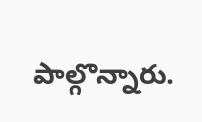పాల్గొన్నారు.